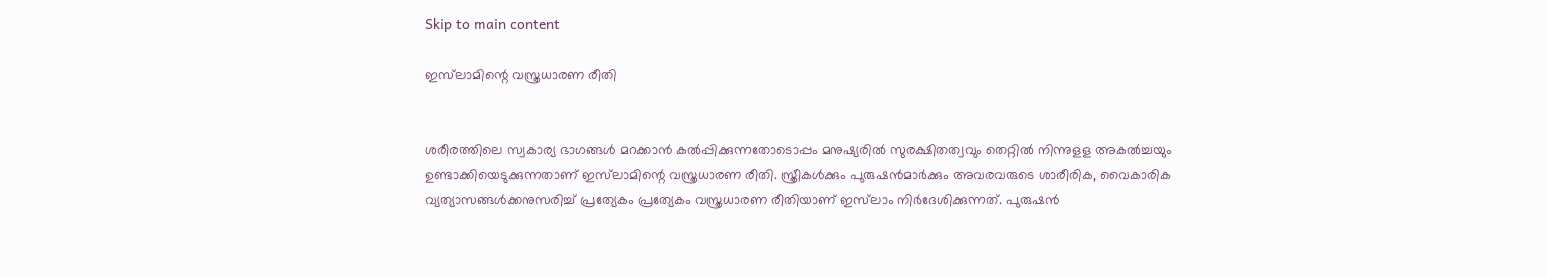Skip to main content

ഇസ്‌ലാമിന്റെ വസ്ത്രധാരണ രീതി


ശരീരത്തിലെ സ്വകാര്യ ഭാഗങ്ങള്‍ മറക്കാന്‍ കല്‍പ്പിക്കുന്നതോടൊപ്പം മനുഷ്യരില്‍ സുരക്ഷിതത്വവും തെറ്റില്‍ നിന്നുളള അകല്‍ച്ചയും ഉണ്ടാക്കിയെടുക്കുന്നതാണ് ഇസ്‌ലാമിന്റെ വസ്ത്രധാരണ രീതി. സ്ത്രീകള്‍ക്കും പുരുഷന്‍മാര്‍ക്കും അവരവരുടെ ശാരീരിക, വൈകാരിക വ്യത്യാസങ്ങള്‍ക്കനുസരിച്ച് പ്രത്യേകം പ്രത്യേകം വസ്ത്രധാരണ രീതിയാണ് ഇസ്‌ലാം നിര്‍ദേശിക്കുന്നത്. പുരുഷന്‍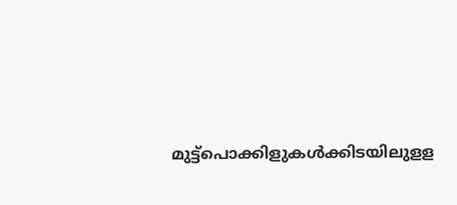മുട്ട്പൊക്കിളുകള്‍ക്കിടയിലുളള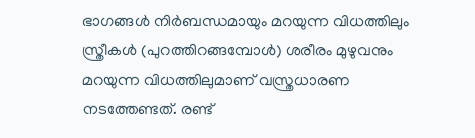ഭാഗങ്ങള്‍ നിര്‍ബന്ധമായും മറയുന്ന വിധത്തിലും സ്ത്രീകള്‍ (പുറത്തിറങ്ങമ്പോള്‍) ശരീരം മുഴുവനും മറയുന്ന വിധത്തിലുമാണ് വസ്ത്രധാരണ നടത്തേണ്ടത്. രണ്ട്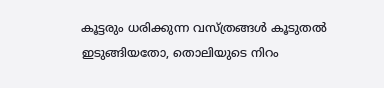കൂട്ടരും ധരിക്കുന്ന വസ്ത്രങ്ങള്‍ കൂടുതല്‍ ഇടുങ്ങിയതോ, തൊലിയുടെ നിറം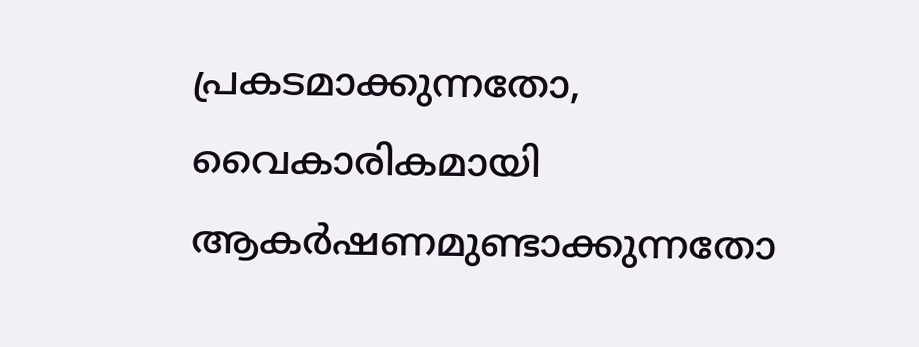പ്രകടമാക്കുന്നതോ, വൈകാരികമായി ആകര്‍ഷണമുണ്ടാക്കുന്നതോ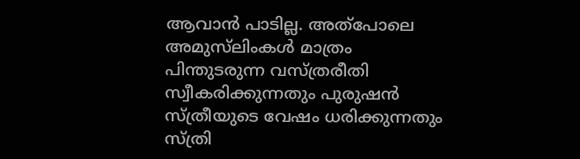ആവാന്‍ പാടില്ല. അത്‌പോലെ അമുസ്‌ലിംകള്‍ മാത്രം പിന്തുടരുന്ന വസ്ത്രരീതി സ്വീകരിക്കുന്നതും പുരുഷന്‍ സ്ത്രീയുടെ വേഷം ധരിക്കുന്നതും സ്ത്രി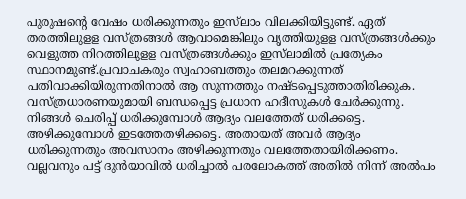പുരുഷന്റെ വേഷം ധരിക്കുന്നതും ഇസ്‌ലാം വിലക്കിയിട്ടുണ്ട്. ഏത് തരത്തിലുളള വസ്ത്രങ്ങള്‍ ആവാമെങ്കിലും വൃത്തിയുളള വസ്ത്രങ്ങള്‍ക്കും വെളുത്ത നിറത്തിലുളള വസ്ത്രങ്ങള്‍ക്കും ഇസ്‌ലാമില്‍ പ്രത്യേകം സ്ഥാനമുണ്ട്.പ്രവാചകരും സ്വഹാബത്തും തലമറക്കുന്നത് പതിവാക്കിയിരുന്നതിനാല്‍ ആ സുന്നത്തും നഷ്ടപ്പെടുത്താതിരിക്കുക. വസ്ത്രധാരണയുമായി ബന്ധപ്പെട്ട പ്രധാന ഹദീസുകള്‍ ചേര്‍ക്കുന്നു.
നിങ്ങള്‍ ചെരിപ്പ് ധരിക്കുമ്പോള്‍ ആദ്യം വലത്തേത് ധരിക്കട്ടെ. അഴിക്കുമ്പോള്‍ ഇടത്തേതഴിക്കട്ടെ. അതായത് അവര്‍ ആദ്യം ധരിക്കുന്നതും അവസാനം അഴിക്കുന്നതും വലത്തേതായിരിക്കണം.
വല്ലവനും പട്ട് ദുന്‍യാവില്‍ ധരിച്ചാല്‍ പരലോകത്ത് അതില്‍ നിന്ന് അല്‍പം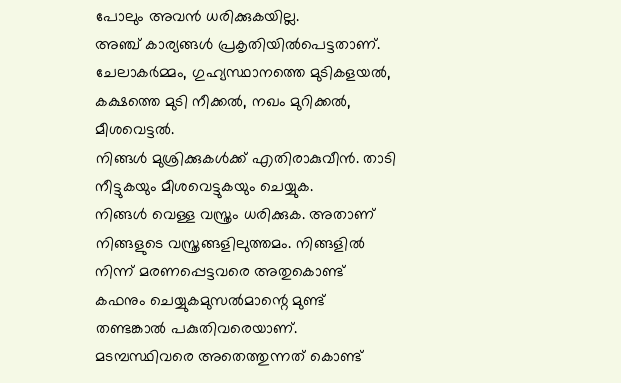പോലും അവന്‍ ധരിക്കുകയില്ല.
അഞ്ച് കാര്യങ്ങള്‍ പ്രകൃതിയില്‍പെട്ടതാണ്. ചേലാകര്‍മ്മം, ഗുഹ്യസ്ഥാനത്തെ മുടികളയല്‍, കക്ഷത്തെ മുടി നീക്കല്‍, നഖം മുറിക്കല്‍, മീശവെട്ടല്‍.
നിങ്ങള്‍ മുശ്രിക്കുകള്‍ക്ക് എതിരാകുവീന്‍. താടി നീട്ടുകയും മീശവെട്ടുകയും ചെയ്യുക.
നിങ്ങള്‍ വെള്ള വസ്ത്രം ധരിക്കുക. അതാണ് നിങ്ങളുടെ വസ്ത്രങ്ങളിലുത്തമം. നിങ്ങളില്‍ നിന്ന് മരണപ്പെട്ടവരെ അതുകൊണ്ട് കഫനും ചെയ്യുകമുസല്‍മാന്റെ മുണ്ട് തണ്ടങ്കാല്‍ പകുതിവരെയാണ്. മടമ്പസ്ഥിവരെ അതെത്തുന്നത് കൊണ്ട്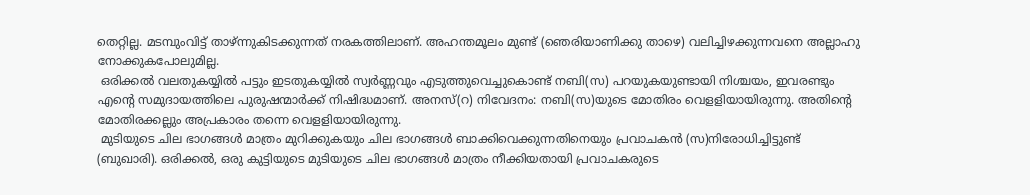തെറ്റില്ല. മടമ്പുംവിട്ട് താഴ്ന്നുകിടക്കുന്നത് നരകത്തിലാണ്. അഹന്തമൂലം മുണ്ട് (ഞെരിയാണിക്കു താഴെ) വലിച്ചിഴക്കുന്നവനെ അല്ലാഹു നോക്കുകപോലുമില്ല.
 ഒരിക്കല്‍ വലതുകയ്യില്‍ പട്ടും ഇടതുകയ്യില്‍ സ്വര്‍ണ്ണവും എടുത്തുവെച്ചുകൊണ്ട് നബി(സ) പറയുകയുണ്ടായി നിശ്ചയം, ഇവരണ്ടും എന്റെ സമുദായത്തിലെ പുരുഷന്മാര്‍ക്ക് നിഷിദ്ധമാണ്. അനസ്(റ) നിവേദനം: നബി(സ)യുടെ മോതിരം വെളളിയായിരുന്നു. അതിന്റെ മോതിരക്കല്ലും അപ്രകാരം തന്നെ വെളളിയായിരുന്നു.
 മുടിയുടെ ചില ഭാഗങ്ങള്‍ മാത്രം മുറിക്കുകയും ചില ഭാഗങ്ങള്‍ ബാക്കിവെക്കുന്നതിനെയും പ്രവാചകന്‍ (സ)നിരോധിച്ചിട്ടുണ്ട് (ബുഖാരി). ഒരിക്കല്‍, ഒരു കുട്ടിയുടെ മുടിയുടെ ചില ഭാഗങ്ങള്‍ മാത്രം നീക്കിയതായി പ്രവാചകരുടെ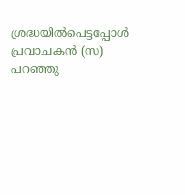ശ്രദ്ധയില്‍പെട്ടപ്പോള്‍ പ്രവാചകന്‍ (സ) പറഞ്ഞു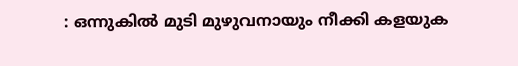: ഒന്നുകില്‍ മുടി മുഴുവനായും നീക്കി കളയുക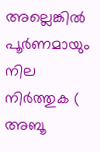അല്ലെങ്കില്‍ പൂര്‍ണമായും നില നിര്‍ത്തുക ( അബൂ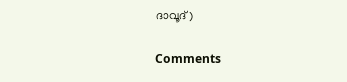ദാവൂദ്)

Comments